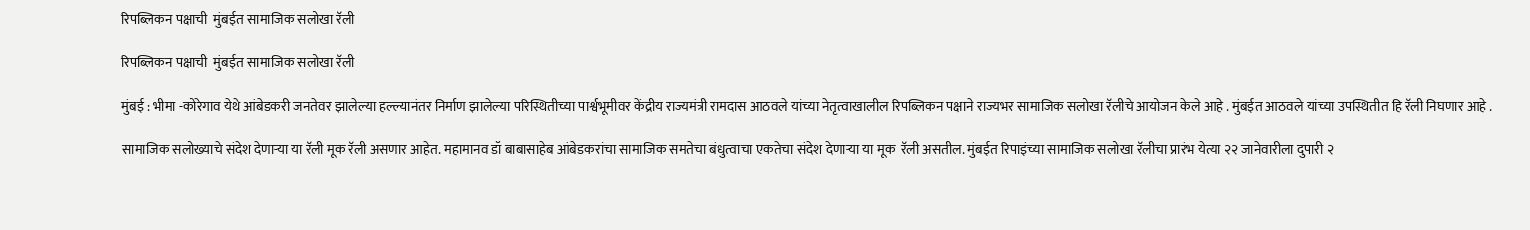रिपब्लिकन पक्षाची  मुंबईत सामाजिक सलोखा रॅली

रिपब्लिकन पक्षाची  मुंबईत सामाजिक सलोखा रॅली

मुंबई : भीमा -कोरेगाव येथे आंबेडकरी जनतेवर झालेल्या हल्ल्यानंतर निर्माण झालेल्या परिस्थितीच्या पार्श्वभूमीवर केंद्रीय राज्यमंत्री रामदास आठवले यांच्या नेतृत्वाखालील रिपब्लिकन पक्षाने राज्यभर सामाजिक सलोखा रॅलीचे आयोजन केले आहे . मुंबईत आठवले यांच्या उपस्थितीत हि रॅली निघणार आहे .

सामाजिक सलोख्याचे संदेश देणाऱ्या या रॅली मूक रॅली असणार आहेत. महामानव डॉ बाबासाहेब आंबेडकरांचा सामाजिक समतेचा बंधुत्वाचा एकतेचा संदेश देणाऱ्या या मूक  रॅली असतील. मुंबईत रिपाइंच्या सामाजिक सलोखा रॅलीचा प्रारंभ येत्या २२ जानेवारीला दुपारी २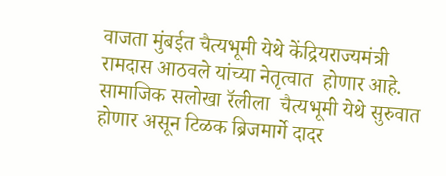वाजता मुंबईत चैत्यभूमी येथे केंद्रियराज्यमंत्री रामदास आठवले यांच्या नेतृत्वात  होणार आहे.  सामाजिक सलोखा रॅलीला  चैत्यभूमी येथे सुरुवात होणार असून टिळक ब्रिजमार्गे दादर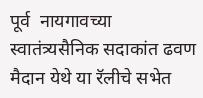पूर्व  नायगावच्या स्वातंत्र्यसैनिक सदाकांत ढवण मैदान येथे या रॅलीचे सभेत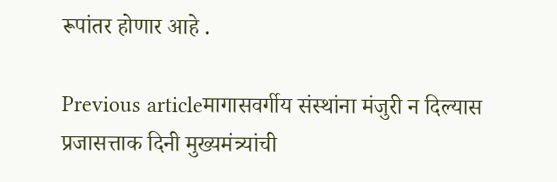रूपांतर होणार आहे .

Previous articleमागासवर्गीय संस्थांना मंजुरी न दिल्यास प्रजासत्ताक दिनी मुख्यमंत्र्यांची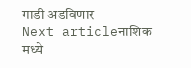गाडी अडविणार
Next articleनाशिक मध्ये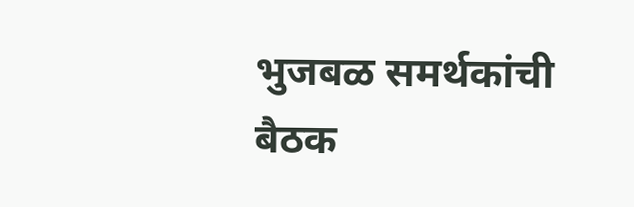भुजबळ समर्थकांची बैठक